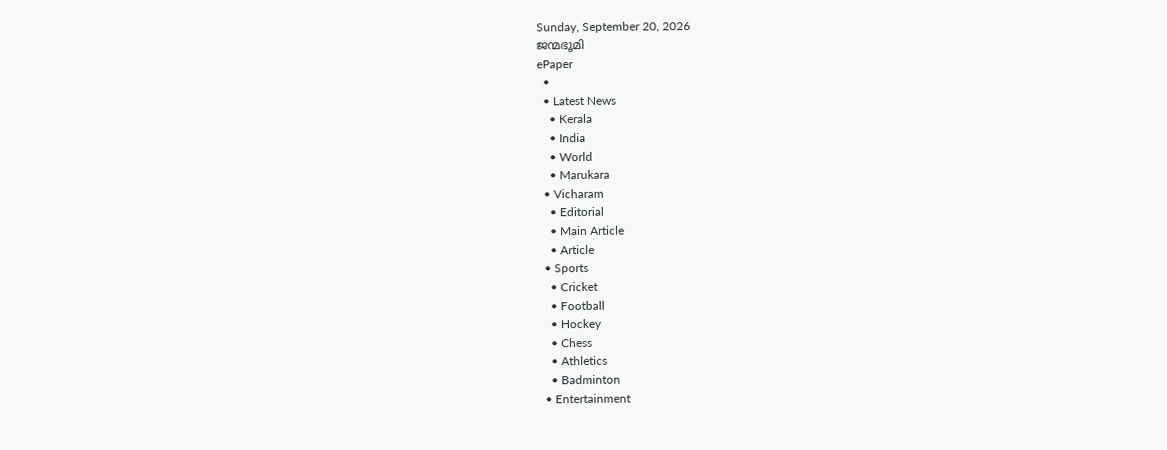Sunday, September 20, 2026
ജന്മഭൂമി
ePaper
  •
  • Latest News
    • Kerala
    • India
    • World
    • Marukara
  • Vicharam
    • Editorial
    • Main Article
    • Article
  • Sports
    • Cricket
    • Football
    • Hockey
    • Chess
    • Athletics
    • Badminton
  • Entertainment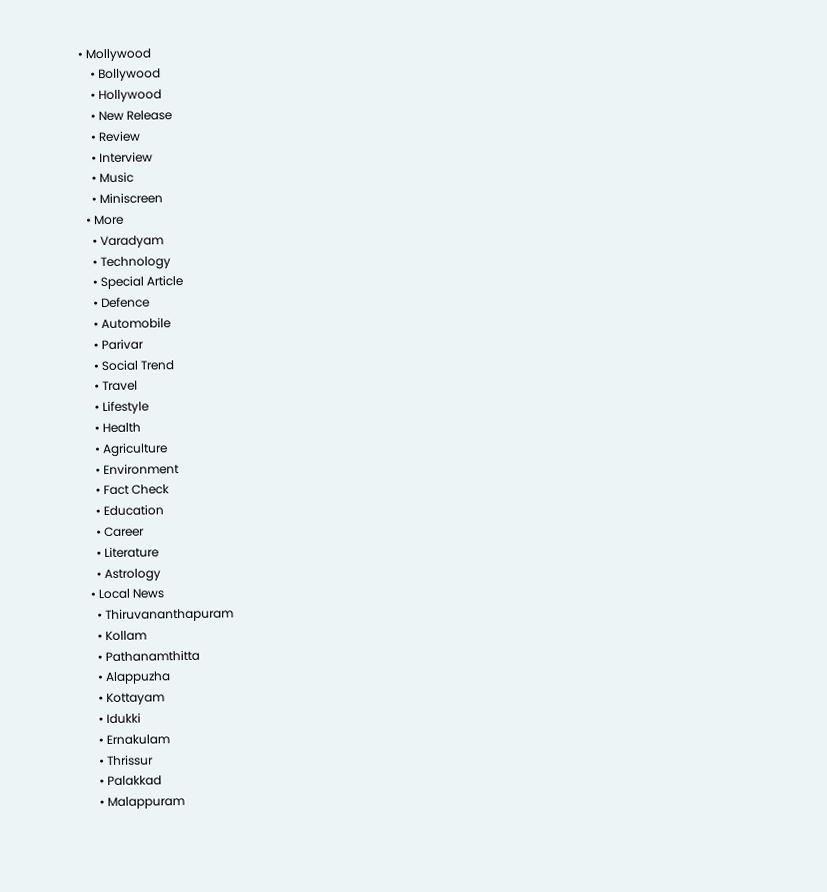• Mollywood
    • Bollywood
    • Hollywood
    • New Release
    • Review
    • Interview
    • Music
    • Miniscreen
  • More
    • Varadyam
    • Technology
    • Special Article
    • Defence
    • Automobile
    • Parivar
    • Social Trend
    • Travel
    • Lifestyle
    • Health
    • Agriculture
    • Environment
    • Fact Check
    • Education
    • Career
    • Literature
    • Astrology
  • Local News
    • Thiruvananthapuram
    • Kollam
    • Pathanamthitta
    • Alappuzha
    • Kottayam
    • Idukki
    • Ernakulam
    • Thrissur
    • Palakkad
    • Malappuram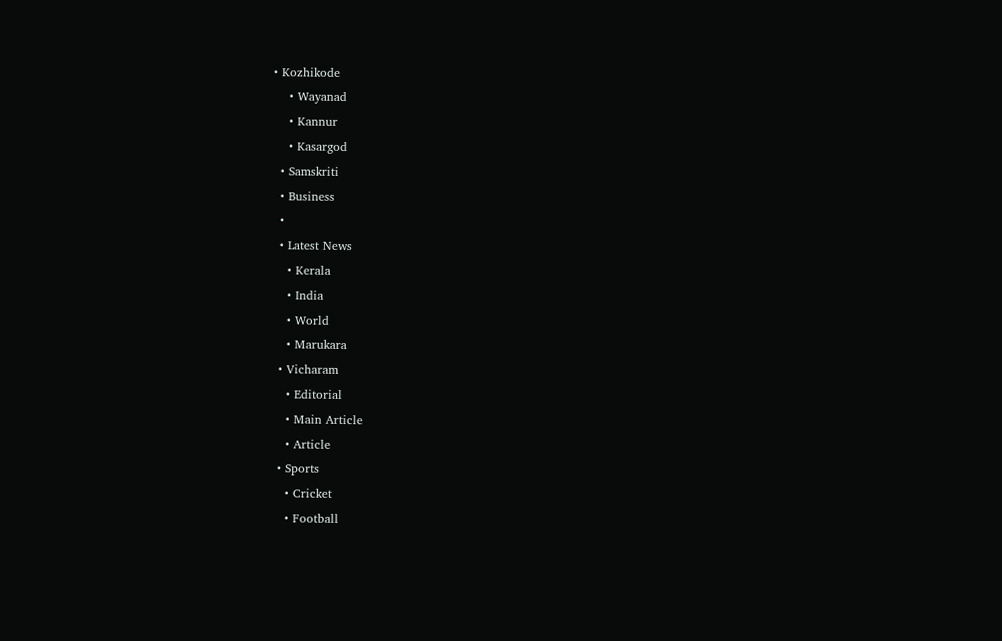• Kozhikode
    • Wayanad
    • Kannur
    • Kasargod
  • Samskriti
  • Business
  •
  • Latest News
    • Kerala
    • India
    • World
    • Marukara
  • Vicharam
    • Editorial
    • Main Article
    • Article
  • Sports
    • Cricket
    • Football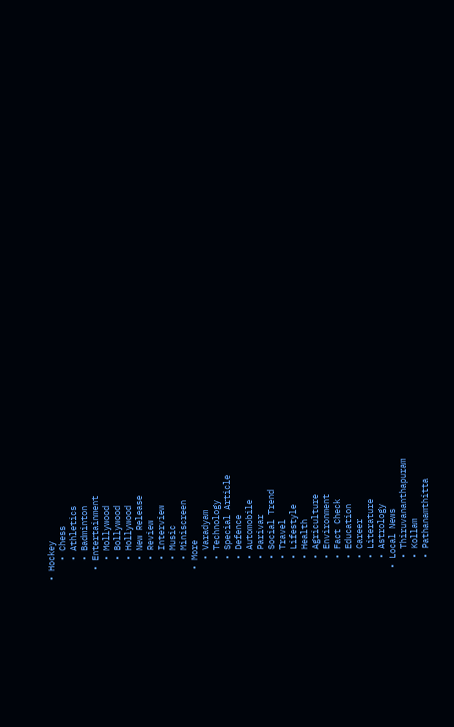• Hockey
    • Chess
    • Athletics
    • Badminton
  • Entertainment
    • Mollywood
    • Bollywood
    • Hollywood
    • New Release
    • Review
    • Interview
    • Music
    • Miniscreen
  • More
    • Varadyam
    • Technology
    • Special Article
    • Defence
    • Automobile
    • Parivar
    • Social Trend
    • Travel
    • Lifestyle
    • Health
    • Agriculture
    • Environment
    • Fact Check
    • Education
    • Career
    • Literature
    • Astrology
  • Local News
    • Thiruvananthapuram
    • Kollam
    • Pathanamthitta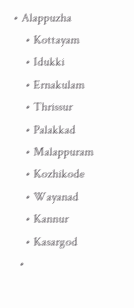• Alappuzha
    • Kottayam
    • Idukki
    • Ernakulam
    • Thrissur
    • Palakkad
    • Malappuram
    • Kozhikode
    • Wayanad
    • Kannur
    • Kasargod
  •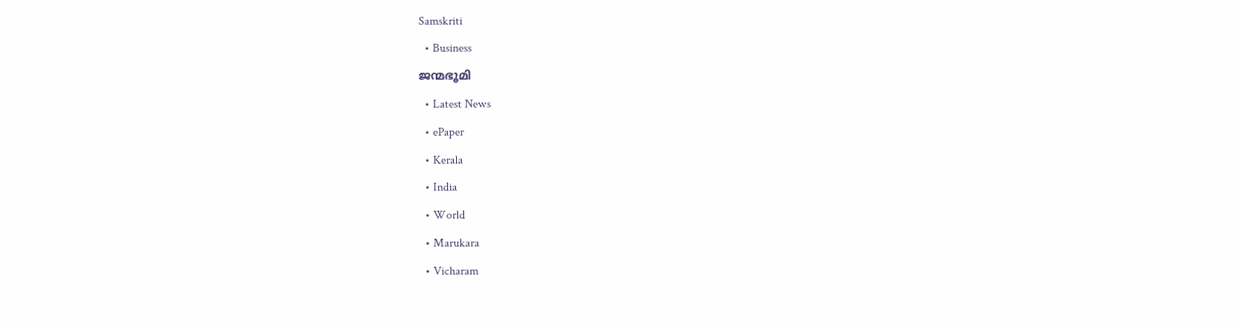Samskriti
  • Business
ജന്മഭൂമി
  • Latest News
  • ePaper
  • Kerala
  • India
  • World
  • Marukara
  • Vicharam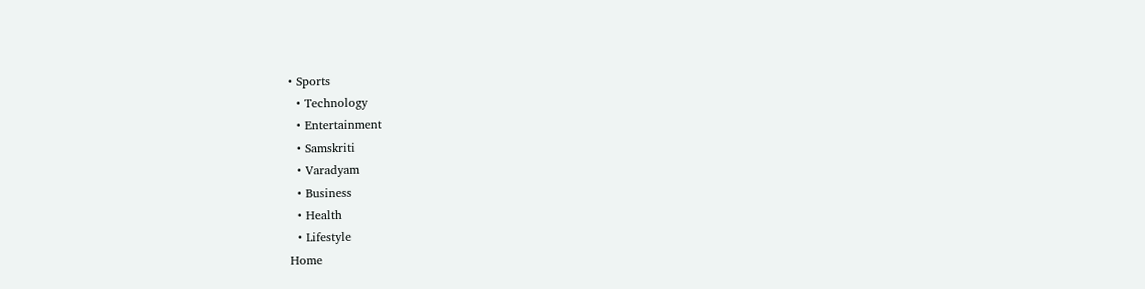• Sports
  • Technology
  • Entertainment
  • Samskriti
  • Varadyam
  • Business
  • Health
  • Lifestyle
Home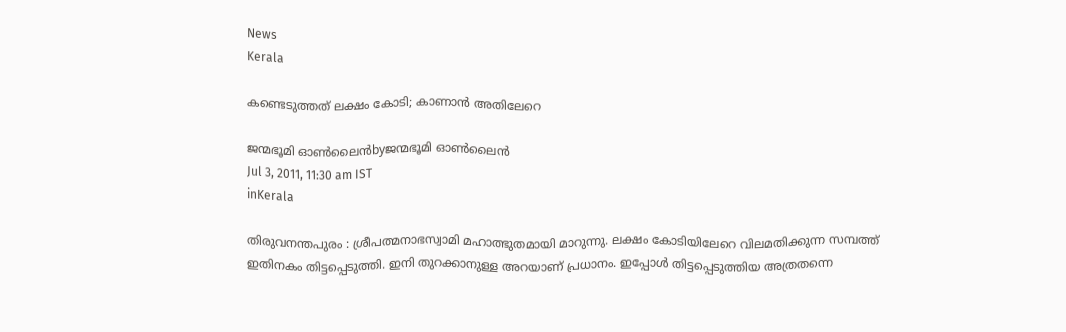News
Kerala

കണ്ടെടുത്തത്‌ ലക്ഷം കോടി; കാണാന്‍ അതിലേറെ

ജന്മഭൂമി ഓണ്‍ലൈന്‍byജന്മഭൂമി ഓണ്‍ലൈന്‍
Jul 3, 2011, 11:30 am IST
inKerala

തിരുവനന്തപുരം : ശ്രീപത്മനാഭസ്വാമി മഹാത്ഭുതമായി മാറുന്നു. ലക്ഷം കോടിയിലേറെ വിലമതിക്കുന്ന സമ്പത്ത്‌ ഇതിനകം തിട്ടപ്പെടുത്തി. ഇനി തുറക്കാനുള്ള അറയാണ്‌ പ്രധാനം. ഇപ്പോള്‍ തിട്ടപ്പെടുത്തിയ അത്രതന്നെ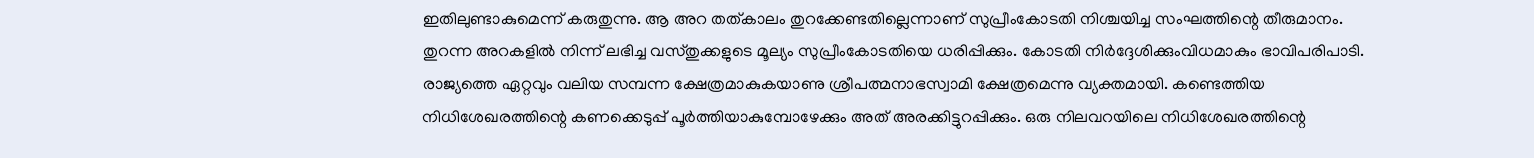ഇതിലുണ്ടാകുമെന്ന്‌ കരുതുന്നു. ആ അറ തത്കാലം തുറക്കേണ്ടതില്ലെന്നാണ്‌ സുപ്രീംകോടതി നിശ്ചയിച്ച സംഘത്തിന്റെ തീരുമാനം. തുറന്ന അറകളില്‍ നിന്ന്‌ ലഭിച്ച വസ്തുക്കളുടെ മൂല്യം സുപ്രീംകോടതിയെ ധരിപ്പിക്കും. കോടതി നിര്‍ദ്ദേശിക്കുംവിധമാകും ഭാവിപരിപാടി. രാജ്യത്തെ ഏറ്റവും വലിയ സമ്പന്ന ക്ഷേത്രമാകുകയാണു ശ്രീപത്മനാഭസ്വാമി ക്ഷേത്രമെന്നു വ്യക്തമായി. കണ്ടെത്തിയ നിധിശേഖരത്തിന്റെ കണക്കെടുപ്പ്‌ പൂര്‍ത്തിയാകുമ്പോഴേക്കും അത്‌ അരക്കിട്ടുറപ്പിക്കും. ഒരു നിലവറയിലെ നിധിശേഖരത്തിന്റെ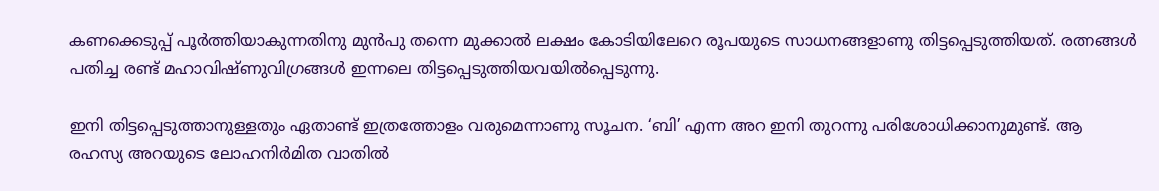കണക്കെടുപ്പ്‌ പൂര്‍ത്തിയാകുന്നതിനു മുന്‍പു തന്നെ മുക്കാല്‍ ലക്ഷം കോടിയിലേറെ രൂപയുടെ സാധനങ്ങളാണു തിട്ടപ്പെടുത്തിയത്‌. രത്നങ്ങള്‍ പതിച്ച രണ്ട്‌ മഹാവിഷ്ണുവിഗ്രങ്ങള്‍ ഇന്നലെ തിട്ടപ്പെടുത്തിയവയില്‍പ്പെടുന്നു.

ഇനി തിട്ടപ്പെടുത്താനുള്ളതും ഏതാണ്ട്‌ ഇത്രത്തോളം വരുമെന്നാണു സൂചന. ‘ബി’ എന്ന അറ ഇനി തുറന്നു പരിശോധിക്കാനുമുണ്ട്‌. ആ രഹസ്യ അറയുടെ ലോഹനിര്‍മിത വാതില്‍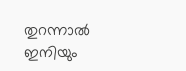തുറന്നാല്‍ ഇനിയും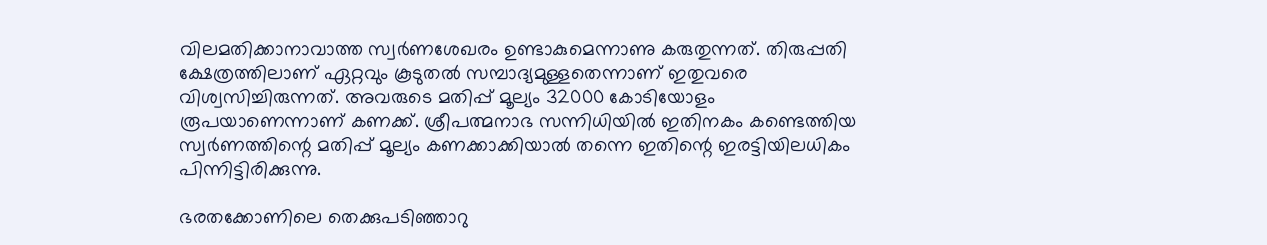വിലമതിക്കാനാവാത്ത സ്വര്‍ണശേഖരം ഉണ്ടാകുമെന്നാണു കരുതുന്നത്‌. തിരുപ്പതി ക്ഷേത്രത്തിലാണ്‌ ഏറ്റവും കൂടുതല്‍ സമ്പാദ്യമുള്ളതെന്നാണ്‌ ഇതുവരെ വിശ്വസിച്ചിരുന്നത്‌. അവരുടെ മതിപ്പ്‌ മൂല്യം 32000 കോടിയോളം രൂപയാണെന്നാണ്‌ കണക്ക്‌. ശ്രീപത്മനാഭ സന്നിധിയില്‍ ഇതിനകം കണ്ടെത്തിയ സ്വര്‍ണത്തിന്റെ മതിപ്പ്‌ മൂല്യം കണക്കാക്കിയാല്‍ തന്നെ ഇതിന്റെ ഇരട്ടിയിലധികം പിന്നിട്ടിരിക്കുന്നു.

ഭരതക്കോണിലെ തെക്കുപടിഞ്ഞാറു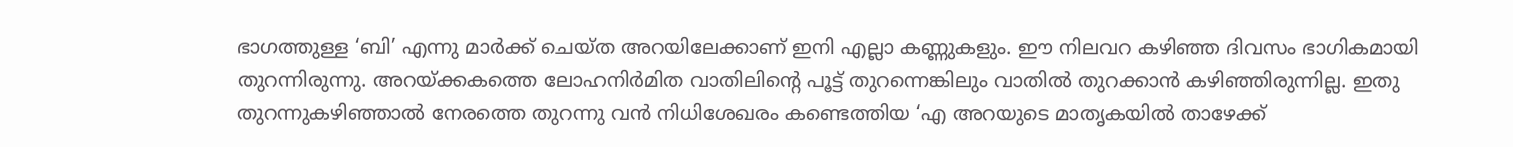ഭാഗത്തുള്ള ‘ബി’ എന്നു മാര്‍ക്ക്‌ ചെയ്ത അറയിലേക്കാണ്‌ ഇനി എല്ലാ കണ്ണുകളും. ഈ നിലവറ കഴിഞ്ഞ ദിവസം ഭാഗികമായി തുറന്നിരുന്നു. അറയ്‌ക്കകത്തെ ലോഹനിര്‍മിത വാതിലിന്റെ പൂട്ട്‌ തുറന്നെങ്കിലും വാതില്‍ തുറക്കാന്‍ കഴിഞ്ഞിരുന്നില്ല. ഇതു തുറന്നുകഴിഞ്ഞാല്‍ നേരത്തെ തുറന്നു വന്‍ നിധിശേഖരം കണ്ടെത്തിയ ‘എ അറയുടെ മാതൃകയില്‍ താഴേക്ക്‌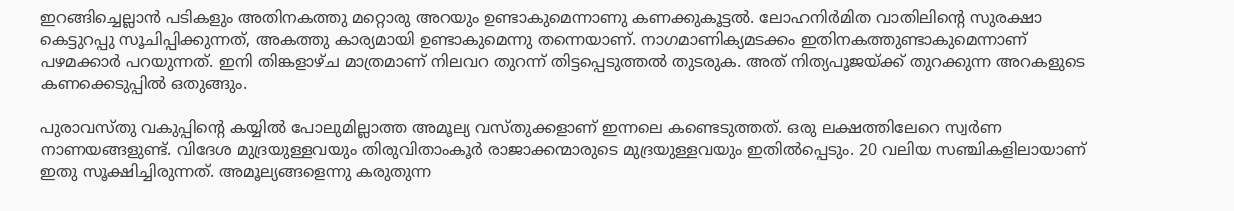ഇറങ്ങിച്ചെല്ലാന്‍ പടികളും അതിനകത്തു മറ്റൊരു അറയും ഉണ്ടാകുമെന്നാണു കണക്കുകൂട്ടല്‍. ലോഹനിര്‍മിത വാതിലിന്റെ സുരക്ഷാ കെട്ടുറപ്പു സൂചിപ്പിക്കുന്നത്‌, അകത്തു കാര്യമായി ഉണ്ടാകുമെന്നു തന്നെയാണ്‌. നാഗമാണിക്യമടക്കം ഇതിനകത്തുണ്ടാകുമെന്നാണ്‌ പഴമക്കാര്‍ പറയുന്നത്‌. ഇനി തിങ്കളാഴ്ച മാത്രമാണ്‌ നിലവറ തുറന്ന്‌ തിട്ടപ്പെടുത്തല്‍ തുടരുക. അത്‌ നിത്യപൂജയ്‌ക്ക്‌ തുറക്കുന്ന അറകളുടെ കണക്കെടുപ്പില്‍ ഒതുങ്ങും.

പുരാവസ്തു വകുപ്പിന്റെ കയ്യില്‍ പോലുമില്ലാത്ത അമൂല്യ വസ്തുക്കളാണ്‌ ഇന്നലെ കണ്ടെടുത്തത്‌. ഒരു ലക്ഷത്തിലേറെ സ്വര്‍ണ നാണയങ്ങളുണ്ട്‌. വിദേശ മുദ്രയുള്ളവയും തിരുവിതാംകൂര്‍ രാജാക്കന്മാരുടെ മുദ്രയുള്ളവയും ഇതില്‍പ്പെടും. 20 വലിയ സഞ്ചികളിലായാണ്‌ ഇതു സൂക്ഷിച്ചിരുന്നത്‌. അമൂല്യങ്ങളെന്നു കരുതുന്ന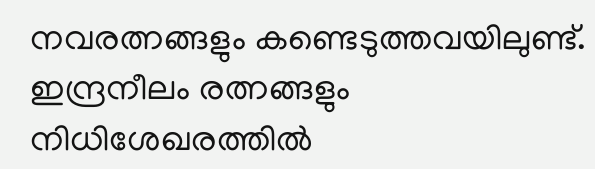നവരത്നങ്ങളും കണ്ടെടുത്തവയിലുണ്ട്‌. ഇന്ദ്രനീലം രത്നങ്ങളും നിധിശേഖരത്തില്‍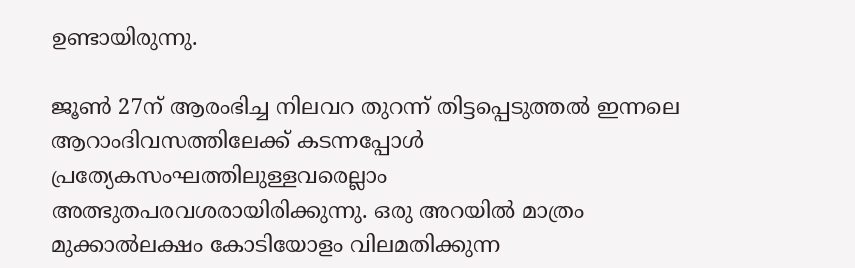ഉണ്ടായിരുന്നു.

ജൂണ്‍ 27ന്‌ ആരംഭിച്ച നിലവറ തുറന്ന്‌ തിട്ടപ്പെടുത്തല്‍ ഇന്നലെ ആറാംദിവസത്തിലേക്ക്‌ കടന്നപ്പോള്‍ പ്രത്യേകസംഘത്തിലുള്ളവരെല്ലാം അത്ഭുതപരവശരായിരിക്കുന്നു. ഒരു അറയില്‍ മാത്രം മുക്കാല്‍ലക്ഷം കോടിയോളം വിലമതിക്കുന്ന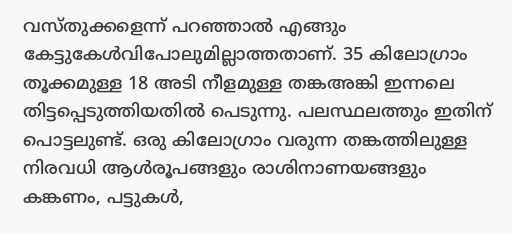വസ്തുക്കളെന്ന്‌ പറഞ്ഞാല്‍ എങ്ങും കേട്ടുകേള്‍വിപോലുമില്ലാത്തതാണ്‌. 35 കിലോഗ്രാം തൂക്കമുള്ള 18 അടി നീളമുള്ള തങ്കഅങ്കി ഇന്നലെ തിട്ടപ്പെടുത്തിയതില്‍ പെടുന്നു. പലസ്ഥലത്തും ഇതിന്‌ പൊട്ടലുണ്ട്‌. ഒരു കിലോഗ്രാം വരുന്ന തങ്കത്തിലുള്ള നിരവധി ആള്‍രൂപങ്ങളും രാശിനാണയങ്ങളും കങ്കണം, പട്ടുകള്‍,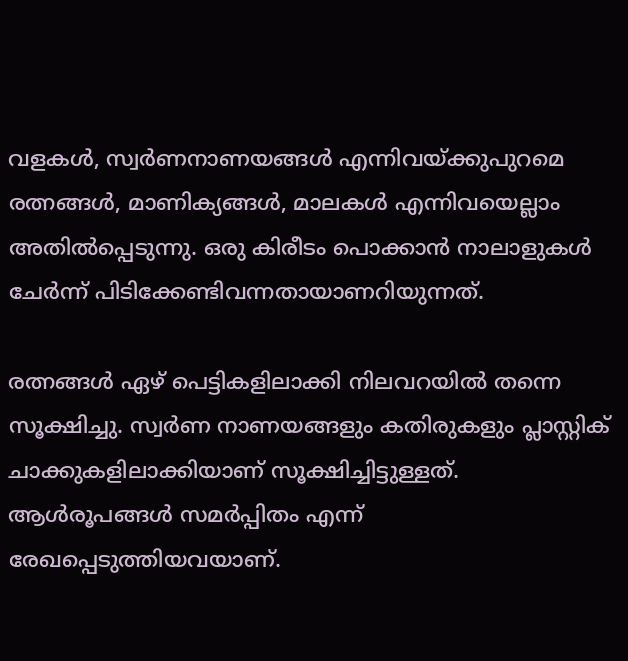വളകള്‍, സ്വര്‍ണനാണയങ്ങള്‍ എന്നിവയ്‌ക്കുപുറമെ രത്നങ്ങള്‍, മാണിക്യങ്ങള്‍, മാലകള്‍ എന്നിവയെല്ലാം അതില്‍പ്പെടുന്നു. ഒരു കിരീടം പൊക്കാന്‍ നാലാളുകള്‍ ചേര്‍ന്ന്‌ പിടിക്കേണ്ടിവന്നതായാണറിയുന്നത്‌.

രത്നങ്ങള്‍ ഏഴ്‌ പെട്ടികളിലാക്കി നിലവറയില്‍ തന്നെ സൂക്ഷിച്ചു. സ്വര്‍ണ നാണയങ്ങളും കതിരുകളും പ്ലാസ്റ്റിക്‌ ചാക്കുകളിലാക്കിയാണ്‌ സൂക്ഷിച്ചിട്ടുള്ളത്‌. ആള്‍രൂപങ്ങള്‍ സമര്‍പ്പിതം എന്ന്‌ രേഖപ്പെടുത്തിയവയാണ്‌.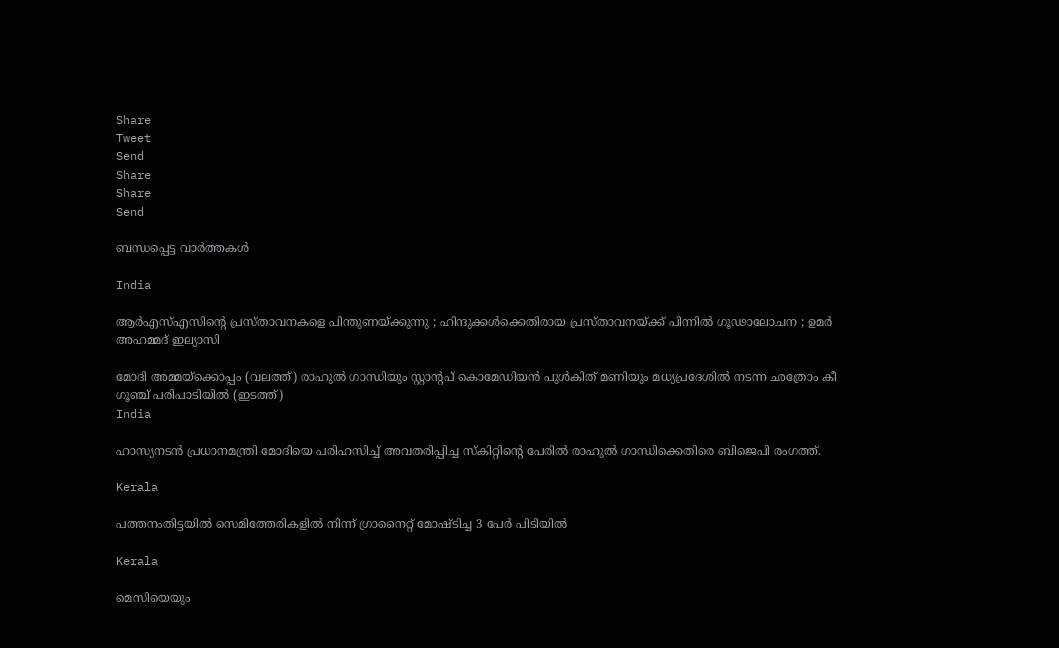Share
Tweet
Send
Share
Share
Send

ബന്ധപ്പെട്ട വാര്‍ത്തകള്‍

India

ആർ‌എസ്‌എസിന്റെ പ്രസ്താവനകളെ പിന്തുണയ്‌ക്കുന്നു ; ഹിന്ദുക്കൾക്കെതിരായ പ്രസ്താവനയ്‌ക്ക് പിന്നിൽ ഗൂഢാലോചന ; ഉമർ അഹമ്മദ് ഇല്യാസി

മോദി അമ്മയ്ക്കൊപ്പം (വലത്ത്) രാഹുല്‍ ഗാന്ധിയും സ്റ്റാന്‍റപ് കൊമേഡിയന്‍ പുള്‍കിത് മണിയും മധ്യപ്രദേശില്‍ നടന്ന ഛത്രോം കീ ഗൂഞ്ച് പരിപാടിയില്‍ (ഇടത്ത്)
India

ഹാസ്യനടൻ പ്രധാനമന്ത്രി മോദിയെ പരിഹസിച്ച് അവതരിപ്പിച്ച സ്കിറ്റിന്റെ പേരിൽ രാഹുൽ ഗാന്ധിക്കെതിരെ ബിജെപി രംഗത്ത്.

Kerala

പത്തനംതിട്ടയില്‍ സെമിത്തേരികളില്‍ നിന്ന് ഗ്രാനൈറ്റ് മോഷ്ടിച്ച 3 പേര്‍ പിടിയില്‍

Kerala

മെസിയെയും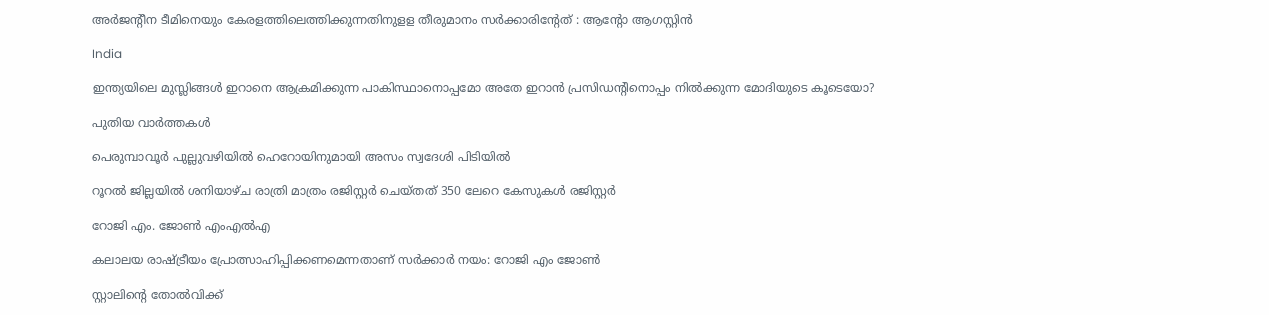അര്‍ജന്റീന ടീമിനെയും കേരളത്തിലെത്തിക്കുന്നതിനുളള തീരുമാനം സര്‍ക്കാരിന്റേത് : ആന്റോ ആഗസ്റ്റിന്‍

India

ഇന്ത്യയിലെ മുസ്ലിങ്ങള്‍ ഇറാനെ ആക്രമിക്കുന്ന പാകിസ്ഥാനൊപ്പമോ അതേ ഇറാന്‍ പ്രസിഡന്‍റിനൊപ്പം നില്‍ക്കുന്ന മോദിയുടെ കൂടെയോ?

പുതിയ വാര്‍ത്തകള്‍

പെരുമ്പാവൂർ പുല്ലുവഴിയിൽ ഹെറോയിനുമായി അസം സ്വദേശി പിടിയിൽ

റൂറൽ ജില്ലയിൽ ശനിയാഴ്ച രാത്രി മാത്രം രജിസ്റ്റർ ചെയ്തത് 350 ലേറെ കേസുകൾ രജിസ്റ്റർ

റോജി എം. ജോണ്‍ എംഎല്‍എ

കലാലയ രാഷ്‌ട്രീയം പ്രോത്സാഹിപ്പിക്കണമെന്നതാണ് സര്‍ക്കാര്‍ നയം: റോജി എം ജോണ്‍

സ്റ്റാലിന്റെ തോല്‍വിക്ക്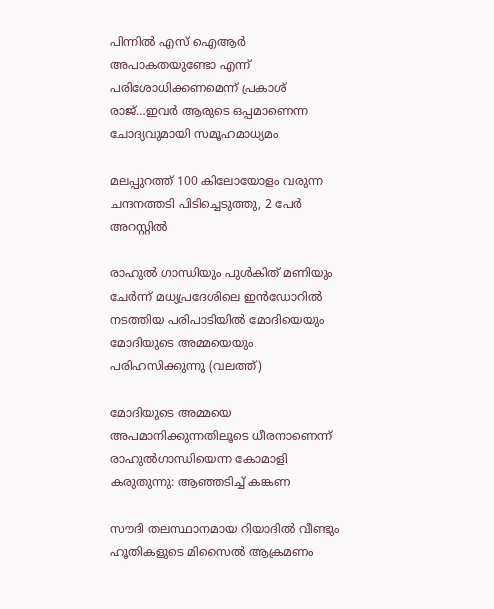പിന്നില്‍ എസ് ഐആര്‍ അപാകതയുണ്ടോ എന്ന് പരിശോധിക്കണമെന്ന് പ്രകാശ് രാജ്…ഇവര്‍ ആരുടെ ഒപ്പമാണെന്ന ചോദ്യവുമായി സമൂഹമാധ്യമം

മലപ്പുറത്ത് 100 കിലോയോളം വരുന്ന ചന്ദനത്തടി പിടിച്ചെടുത്തു, 2 പേര്‍ അറസ്റ്റില്‍

രാഹുല്‍ ഗാന്ധിയും പുള്‍കിത് മണിയും ചേര്‍ന്ന് മധ്യപ്രദേശിലെ ഇന്‍ഡോറില്‍ നടത്തിയ പരിപാടിയില്‍ മോദിയെയും മോദിയുടെ അമ്മയെയും പരിഹസിക്കുന്നു (വലത്ത്)

മോദിയുടെ അമ്മയെ അപമാനിക്കുന്നതിലൂടെ ധീരനാണെന്ന് രാഹുല്‍ഗാന്ധിയെന്ന കോമാളി കരുതുന്നു: ആഞ്ഞടിച്ച് കങ്കണ

സൗദി തലസ്ഥാനമായ റിയാദില്‍ വീണ്ടും ഹൂതികളുടെ മിസൈല്‍ ആക്രമണം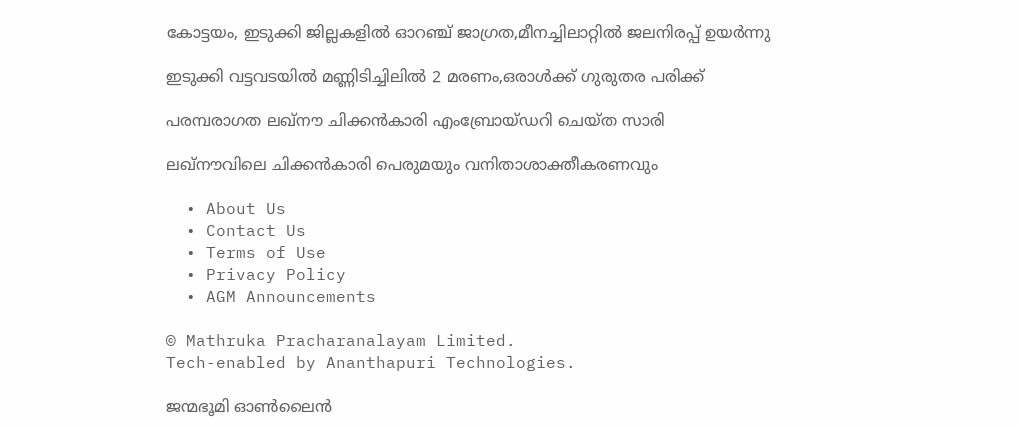കോട്ടയം, ഇടുക്കി ജില്ലകളില്‍ ഓറഞ്ച് ജാഗ്രത,മീനച്ചിലാറ്റില്‍ ജലനിരപ്പ് ഉയര്‍ന്നു

ഇടുക്കി വട്ടവടയില്‍ മണ്ണിടിച്ചിലില്‍ 2 മരണം,ഒരാള്‍ക്ക് ഗുരുതര പരിക്ക്

പരമ്പരാഗത ലഖ്‌നൗ ചിക്കന്‍കാരി എംബ്രോയ്ഡറി ചെയ്ത സാരി

ലഖ്‌നൗവിലെ ചിക്കന്‍കാരി പെരുമയും വനിതാശാക്തീകരണവും

  • About Us
  • Contact Us
  • Terms of Use
  • Privacy Policy
  • AGM Announcements

© Mathruka Pracharanalayam Limited.
Tech-enabled by Ananthapuri Technologies.

ജന്മഭൂമി ഓണ്‍ലൈന്‍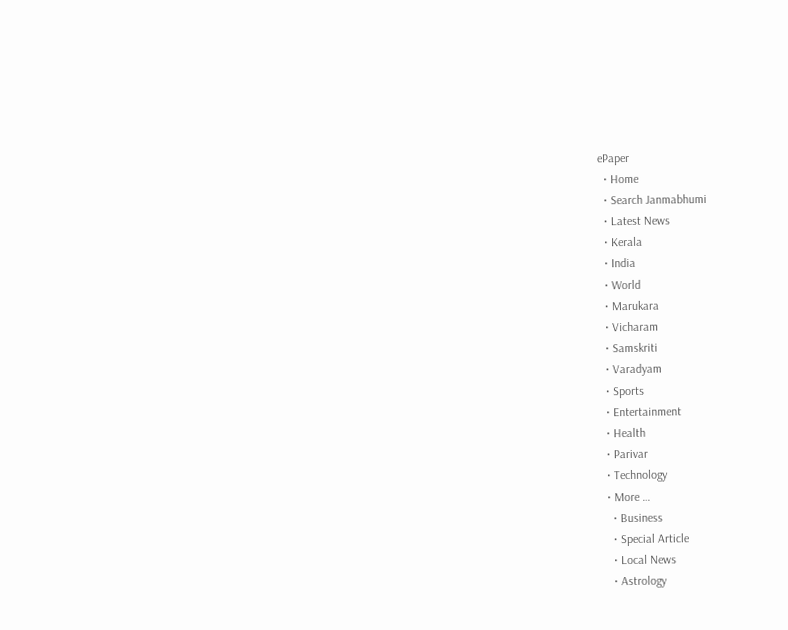ePaper
  • Home
  • Search Janmabhumi
  • Latest News
  • Kerala
  • India
  • World
  • Marukara
  • Vicharam
  • Samskriti
  • Varadyam
  • Sports
  • Entertainment
  • Health
  • Parivar
  • Technology
  • More …
    • Business
    • Special Article
    • Local News
    • Astrology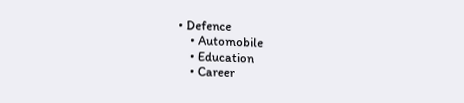• Defence
    • Automobile
    • Education
    • Career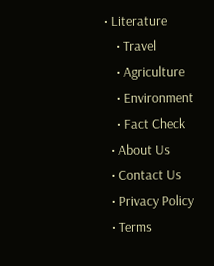• Literature
    • Travel
    • Agriculture
    • Environment
    • Fact Check
  • About Us
  • Contact Us
  • Privacy Policy
  • Terms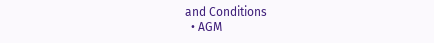and Conditions
  • AGM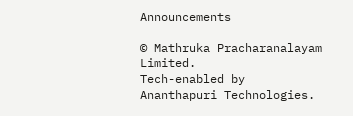Announcements

© Mathruka Pracharanalayam Limited.
Tech-enabled by Ananthapuri Technologies.